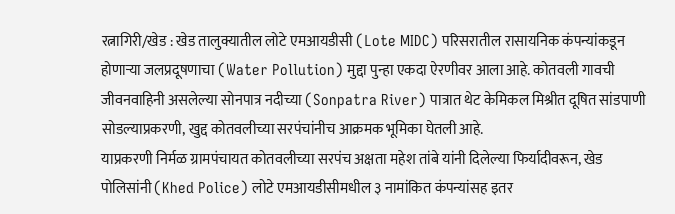रत्नागिरी/खेड : खेड तालुक्यातील लोटे एमआयडीसी (Lote MIDC) परिसरातील रासायनिक कंपन्यांकडून होणाऱ्या जलप्रदूषणाचा (Water Pollution) मुद्दा पुन्हा एकदा ऐरणीवर आला आहे. कोतवली गावची जीवनवाहिनी असलेल्या सोनपात्र नदीच्या (Sonpatra River) पात्रात थेट केमिकल मिश्रीत दूषित सांडपाणी सोडल्याप्रकरणी, खुद्द कोतवलीच्या सरपंचांनीच आक्रमक भूमिका घेतली आहे.
याप्रकरणी निर्मळ ग्रामपंचायत कोतवलीच्या सरपंच अक्षता महेश तांबे यांनी दिलेल्या फिर्यादीवरून, खेड पोलिसांनी (Khed Police) लोटे एमआयडीसीमधील ३ नामांकित कंपन्यांसह इतर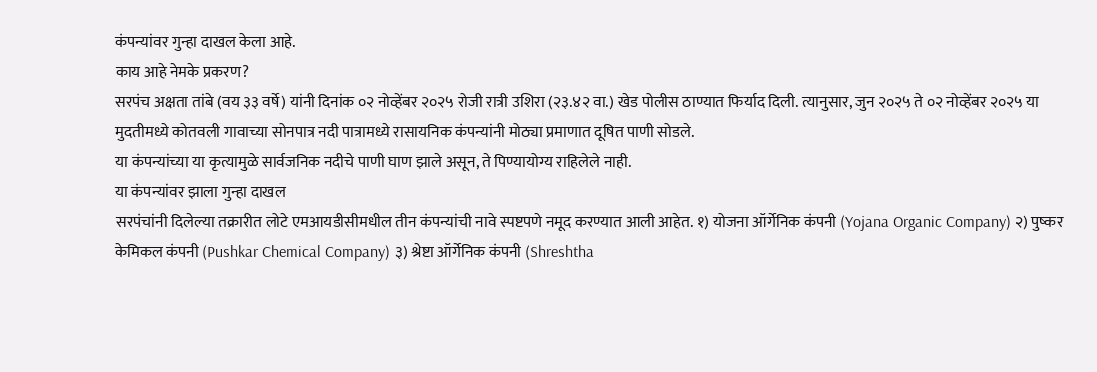कंपन्यांवर गुन्हा दाखल केला आहे.
काय आहे नेमके प्रकरण?
सरपंच अक्षता तांबे (वय ३३ वर्षे) यांनी दिनांक ०२ नोव्हेंबर २०२५ रोजी रात्री उशिरा (२३.४२ वा.) खेड पोलीस ठाण्यात फिर्याद दिली. त्यानुसार, जुन २०२५ ते ०२ नोव्हेंबर २०२५ या मुदतीमध्ये कोतवली गावाच्या सोनपात्र नदी पात्रामध्ये रासायनिक कंपन्यांनी मोठ्या प्रमाणात दूषित पाणी सोडले.
या कंपन्यांच्या या कृत्यामुळे सार्वजनिक नदीचे पाणी घाण झाले असून, ते पिण्यायोग्य राहिलेले नाही.
या कंपन्यांवर झाला गुन्हा दाखल
सरपंचांनी दिलेल्या तक्रारीत लोटे एमआयडीसीमधील तीन कंपन्यांची नावे स्पष्टपणे नमूद करण्यात आली आहेत. १) योजना ऑर्गेनिक कंपनी (Yojana Organic Company) २) पुष्कर केमिकल कंपनी (Pushkar Chemical Company) ३) श्रेष्टा ऑर्गेनिक कंपनी (Shreshtha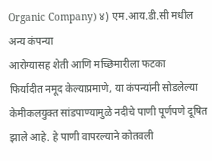Organic Company) ४) एम.आय.डी.सी मधील अन्य कंपन्या
आरोग्यासह शेती आणि मच्छिमारीला फटका
फिर्यादीत नमूद केल्याप्रमाणे, या कंपन्यांनी सोडलेल्या केमीकलयुक्त सांडपाण्यामुळे नदीचे पाणी पूर्णपणे दूषित झाले आहे. हे पाणी वापरल्याने कोतवली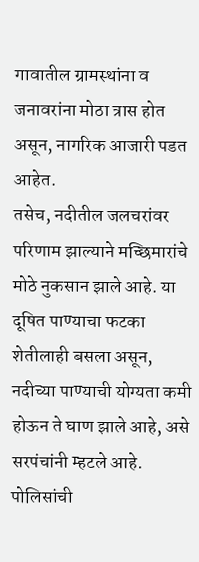गावातील ग्रामस्थांना व जनावरांना मोठा त्रास होत असून, नागरिक आजारी पडत आहेत.
तसेच, नदीतील जलचरांवर परिणाम झाल्याने मच्छिमारांचे मोठे नुकसान झाले आहे. या दूषित पाण्याचा फटका शेतीलाही बसला असून, नदीच्या पाण्याची योग्यता कमी होऊन ते घाण झाले आहे, असे सरपंचांनी म्हटले आहे.
पोलिसांची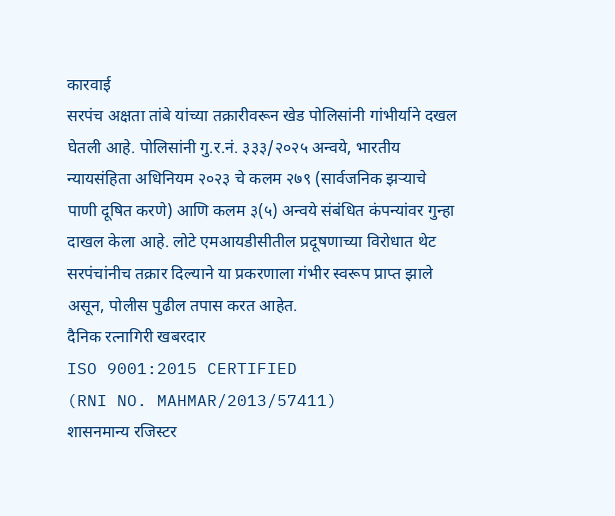कारवाई
सरपंच अक्षता तांबे यांच्या तक्रारीवरून खेड पोलिसांनी गांभीर्याने दखल घेतली आहे. पोलिसांनी गु.र.नं. ३३३/२०२५ अन्वये, भारतीय न्यायसंहिता अधिनियम २०२३ चे कलम २७९ (सार्वजनिक झऱ्याचे पाणी दूषित करणे) आणि कलम ३(५) अन्वये संबंधित कंपन्यांवर गुन्हा दाखल केला आहे. लोटे एमआयडीसीतील प्रदूषणाच्या विरोधात थेट सरपंचांनीच तक्रार दिल्याने या प्रकरणाला गंभीर स्वरूप प्राप्त झाले असून, पोलीस पुढील तपास करत आहेत.
दैनिक रत्नागिरी खबरदार
ISO 9001:2015 CERTIFIED
(RNI NO. MAHMAR/2013/57411)
शासनमान्य रजिस्टर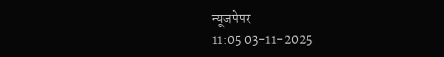न्यूजपेपर
11:05 03-11-2025